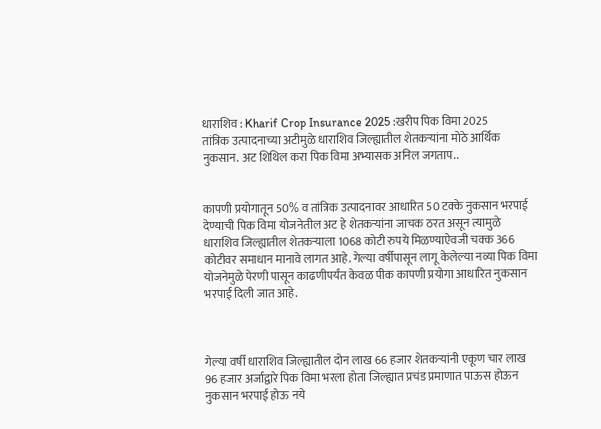धाराशिव : Kharif Crop Insurance 2025 :खरीप पिक विमा 2025
तांत्रिक उत्पादनाच्या अटीमुळे धाराशिव जिल्ह्यातील शेतकऱ्यांना मोठे आर्थिक नुकसान. अट शिथिल करा पिक विमा अभ्यासक अनिल जगताप..


कापणी प्रयोगातून 50% व तांत्रिक उत्पादनावर आधारित 50 टक्के नुकसान भरपाई देण्याची पिक विमा योजनेतील अट हे शेतकऱ्यांना जाचक ठरत असून त्यामुळे धाराशिव जिल्ह्यातील शेतकऱ्याला 1068 कोटी रुपये मिळण्याऐवजी चक्क 366 कोटीवर समाधान मानावे लागत आहे. गेल्या वर्षीपासून लागू केलेल्या नव्या पिक विमा योजनेमुळे पेरणी पासून काढणीपर्यंत केवळ पीक कापणी प्रयोगा आधारित नुकसान भरपाई दिली जात आहे.



गेल्या वर्षी धाराशिव जिल्ह्यातील दोन लाख 66 हजार शेतकऱ्यांनी एकूण चार लाख 96 हजार अर्जाद्वारे पिक विमा भरला होता जिल्ह्यात प्रचंड प्रमाणात पाऊस होऊन नुकसान भरपाई होऊ नये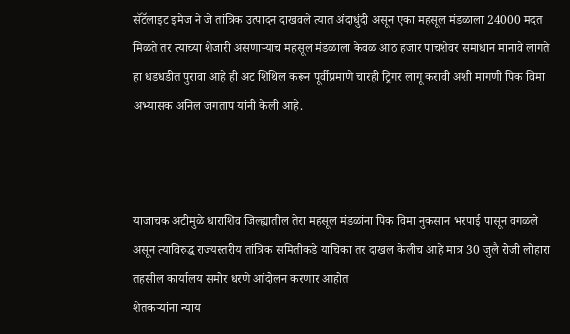सॅटॅलाइट इमेज ने जे तांत्रिक उत्पादन दाखवले त्यात अंदाधुंदी असून एका महसूल मंडळाला 24000 मदत मिळते तर त्याच्या शेजारी असणाऱ्याच महसूल मंडळाला केवळ आठ हजार पाचशेवर समाधान मानावे लागते हा धडधडीत पुरावा आहे ही अट शिथिल करून पूर्वीप्रमाणे चारही ट्रिगर लागू करावी अशी मागणी पिक विमा अभ्यासक अनिल जगताप यांनी केली आहे.



याजाचक अटीमुळे धाराशिव जिल्ह्यातील तेरा महसूल मंडळांना पिक विमा नुकसान भरपाई पासून वगळले असून त्याविरुद्ध राज्यस्तरीय तांत्रिक समितीकडे याचिका तर दाखल केलीच आहे मात्र 30 जुलै रोजी लोहारा तहसील कार्यालय समोर धरणे आंदोलन करणार आहोत
शेतकऱ्यांना न्याय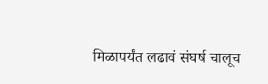मिळापर्यंत लढावं संघर्ष चालूच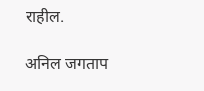राहील.

अनिल जगताप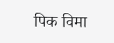पिक विमा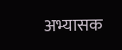अभ्यासक